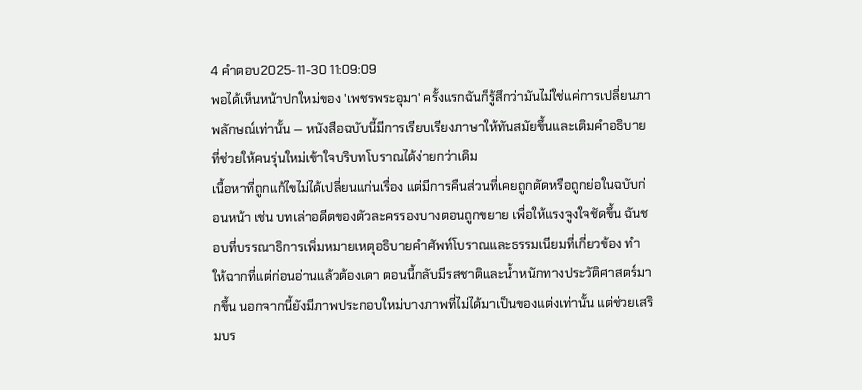4 คำตอบ2025-11-30 11:09:09
พอได้เห็นหน้าปกใหม่ของ 'เพชรพระอุมา' ครั้งแรกฉันก็รู้สึกว่ามันไม่ใช่แค่การเปลี่ยนภาพลักษณ์เท่านั้น — หนังสือฉบับนี้มีการเรียบเรียงภาษาให้ทันสมัยขึ้นและเติมคำอธิบายที่ช่วยให้คนรุ่นใหม่เข้าใจบริบทโบราณได้ง่ายกว่าเดิม
เนื้อหาที่ถูกแก้ไขไม่ได้เปลี่ยนแก่นเรื่อง แต่มีการคืนส่วนที่เคยถูกตัดหรือถูกย่อในฉบับก่อนหน้า เช่น บทเล่าอดีตของตัวละครรองบางตอนถูกขยาย เพื่อให้แรงจูงใจชัดขึ้น ฉันชอบที่บรรณาธิการเพิ่มหมายเหตุอธิบายคำศัพท์โบราณและธรรมเนียมที่เกี่ยวข้อง ทำให้ฉากที่แต่ก่อนอ่านแล้วต้องเดา ตอนนี้กลับมีรสชาติและน้ำหนักทางประวัติศาสตร์มากขึ้น นอกจากนี้ยังมีภาพประกอบใหม่บางภาพที่ไม่ได้มาเป็นของแต่งเท่านั้น แต่ช่วยเสริมบร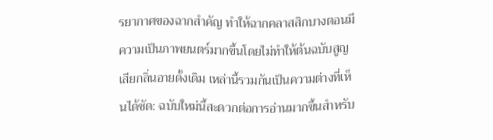รยากาศของฉากสำคัญ ทำให้ฉากคลาสสิกบางตอนมีความเป็นภาพยนตร์มากขึ้นโดยไม่ทำให้ต้นฉบับสูญเสียกลิ่นอายดั้งเดิม เหล่านี้รวมกันเป็นความต่างที่เห็นได้ชัด: ฉบับใหม่นี้สะดวกต่อการอ่านมากขึ้นสำหรับ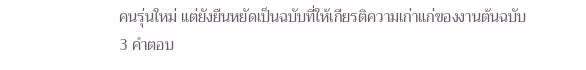คนรุ่นใหม่ แต่ยังยืนหยัดเป็นฉบับที่ให้เกียรติความเก่าแก่ของงานต้นฉบับ
3 คำตอบ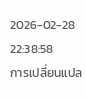2026-02-28 22:38:58
การเปลี่ยนแปล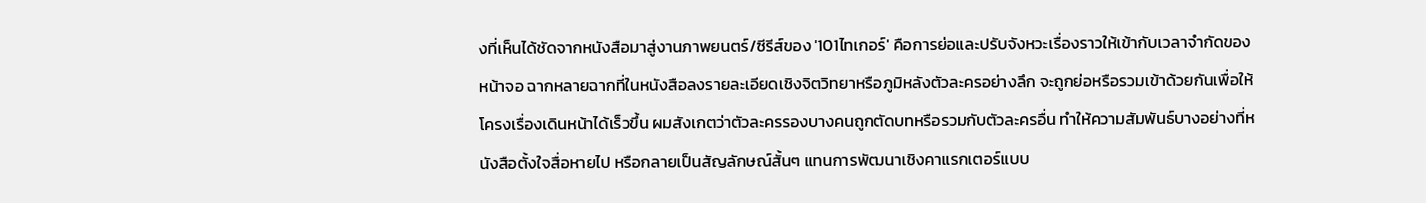งที่เห็นได้ชัดจากหนังสือมาสู่งานภาพยนตร์/ซีรีส์ของ '101ไทเกอร์' คือการย่อและปรับจังหวะเรื่องราวให้เข้ากับเวลาจำกัดของหน้าจอ ฉากหลายฉากที่ในหนังสือลงรายละเอียดเชิงจิตวิทยาหรือภูมิหลังตัวละครอย่างลึก จะถูกย่อหรือรวมเข้าด้วยกันเพื่อให้โครงเรื่องเดินหน้าได้เร็วขึ้น ผมสังเกตว่าตัวละครรองบางคนถูกตัดบทหรือรวมกับตัวละครอื่น ทำให้ความสัมพันธ์บางอย่างที่หนังสือตั้งใจสื่อหายไป หรือกลายเป็นสัญลักษณ์สั้นๆ แทนการพัฒนาเชิงคาแรกเตอร์แบบ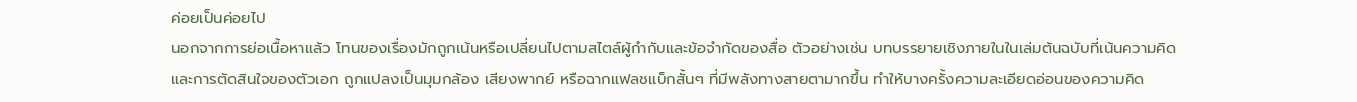ค่อยเป็นค่อยไป
นอกจากการย่อเนื้อหาแล้ว โทนของเรื่องมักถูกเน้นหรือเปลี่ยนไปตามสไตล์ผู้กำกับและข้อจำกัดของสื่อ ตัวอย่างเช่น บทบรรยายเชิงภายในในเล่มต้นฉบับที่เน้นความคิดและการตัดสินใจของตัวเอก ถูกแปลงเป็นมุมกล้อง เสียงพากย์ หรือฉากแฟลชแบ็กสั้นๆ ที่มีพลังทางสายตามากขึ้น ทำให้บางครั้งความละเอียดอ่อนของความคิด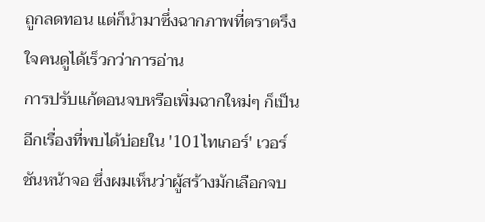ถูกลดทอน แต่ก็นำมาซึ่งฉากภาพที่ตราตรึงใจคนดูได้เร็วกว่าการอ่าน
การปรับแก้ตอนจบหรือเพิ่มฉากใหม่ๆ ก็เป็นอีกเรื่องที่พบได้บ่อยใน '101ไทเกอร์' เวอร์ชันหน้าจอ ซึ่งผมเห็นว่าผู้สร้างมักเลือกจบ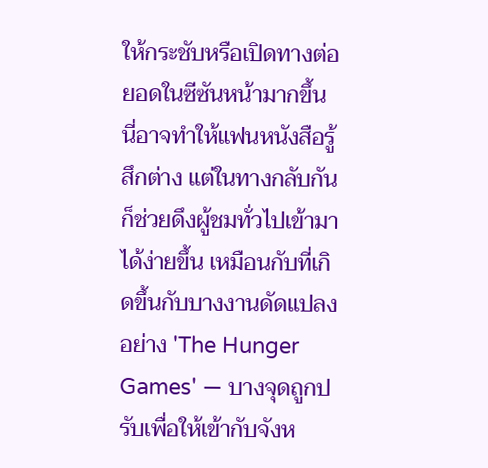ให้กระชับหรือเปิดทางต่อยอดในซีซันหน้ามากขึ้น นี่อาจทำให้แฟนหนังสือรู้สึกต่าง แต่ในทางกลับกันก็ช่วยดึงผู้ชมทั่วไปเข้ามาได้ง่ายขึ้น เหมือนกับที่เกิดขึ้นกับบางงานดัดแปลงอย่าง 'The Hunger Games' — บางจุดถูกปรับเพื่อให้เข้ากับจังห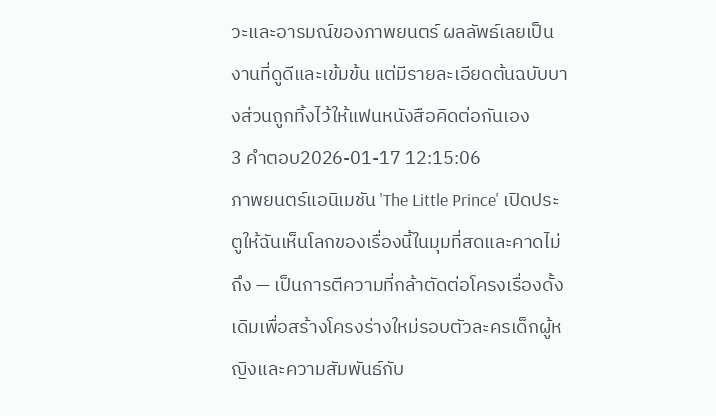วะและอารมณ์ของภาพยนตร์ ผลลัพธ์เลยเป็นงานที่ดูดีและเข้มข้น แต่มีรายละเอียดต้นฉบับบางส่วนถูกทิ้งไว้ให้แฟนหนังสือคิดต่อกันเอง
3 คำตอบ2026-01-17 12:15:06
ภาพยนตร์แอนิเมชัน 'The Little Prince' เปิดประตูให้ฉันเห็นโลกของเรื่องนี้ในมุมที่สดและคาดไม่ถึง — เป็นการตีความที่กล้าตัดต่อโครงเรื่องดั้งเดิมเพื่อสร้างโครงร่างใหม่รอบตัวละครเด็กผู้หญิงและความสัมพันธ์กับ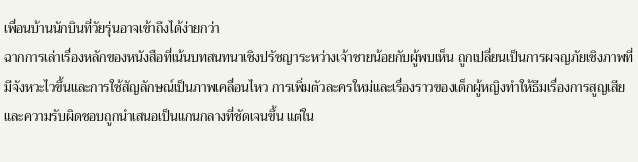เพื่อนบ้านนักบินที่วัยรุ่นอาจเข้าถึงได้ง่ายกว่า
ฉากการเล่าเรื่องหลักของหนังสือที่เน้นบทสนทนาเชิงปรัชญาระหว่างเจ้าชายน้อยกับผู้พบเห็น ถูกเปลี่ยนเป็นการผจญภัยเชิงภาพที่มีจังหวะไวขึ้นและการใช้สัญลักษณ์เป็นภาพเคลื่อนไหว การเพิ่มตัวละครใหม่และเรื่องราวของเด็กผู้หญิงทำให้ธีมเรื่องการสูญเสียและความรับผิดชอบถูกนำเสนอเป็นแกนกลางที่ชัดเจนขึ้น แต่ใน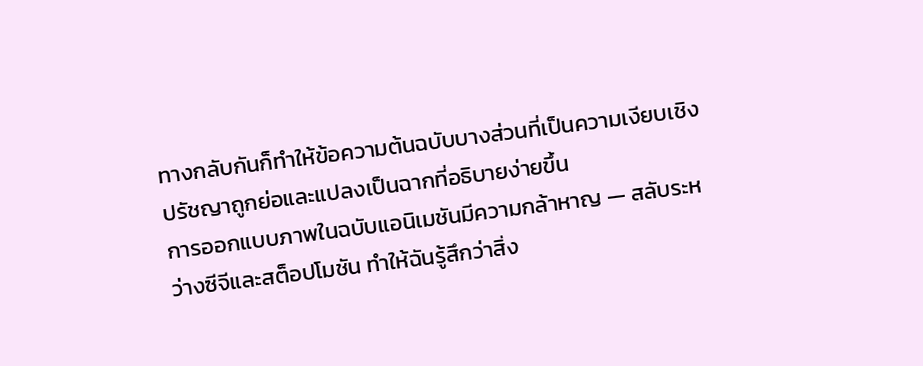ทางกลับกันก็ทำให้ข้อความต้นฉบับบางส่วนที่เป็นความเงียบเชิงปรัชญาถูกย่อและแปลงเป็นฉากที่อธิบายง่ายขึ้น
การออกแบบภาพในฉบับแอนิเมชันมีความกล้าหาญ — สลับระหว่างซีจีและสต็อปโมชัน ทำให้ฉันรู้สึกว่าสิ่ง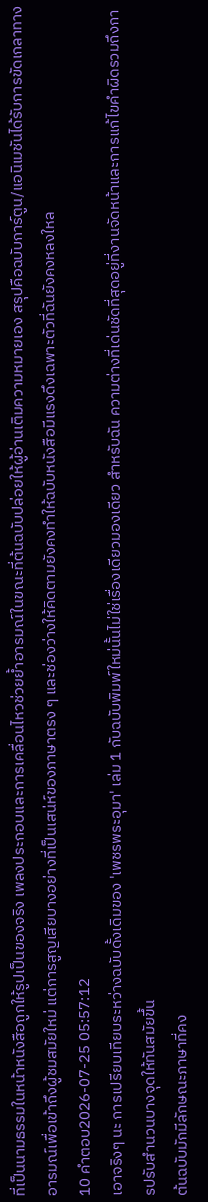ที่เป็นนามธรรมในหน้าหนังสือถูกให้รูปเป็นของจริง เพลงประกอบและการเคลื่อนไหวช่วยย้ำอารมณ์ในขณะที่ต้นฉบับปล่อยให้ผู้อ่านเติมความหมายเอง สรุปคือฉบับการ์ตูน/แอนิเมชันได้รับการขัดเกลาทางอารมณ์เพื่อเข้าถึงผู้ชมสมัยใหม่ แต่การสูญเสียบางอย่างที่เป็นเสน่ห์ของภาษาตรง ๆ และช่องว่างให้คิดตามยังคงทำให้ฉบับหนังสือมีแรงดึงเฉพาะตัวที่ฉันยังคงหลงใหล
10 คำตอบ2026-07-25 05:57:12
เอาจริงๆ นะ การเปรียบเทียบระหว่างฉบับดั้งเดิมของ 'เพชรพระอุมา' เล่ม 1 กับฉบับพิมพ์ใหม่นั้นไม่ใช่เรื่องเดียวมองเดียว สำหรับฉัน ความต่างที่เด่นชัดที่สุดอยู่ที่งานจัดหน้าและการแก้ไขคำผิดรวมถึงการปรับสำนวนบางจุดให้ทันสมัยขึ้น
ต้นฉบับมักมีลักษณะภาษาที่คง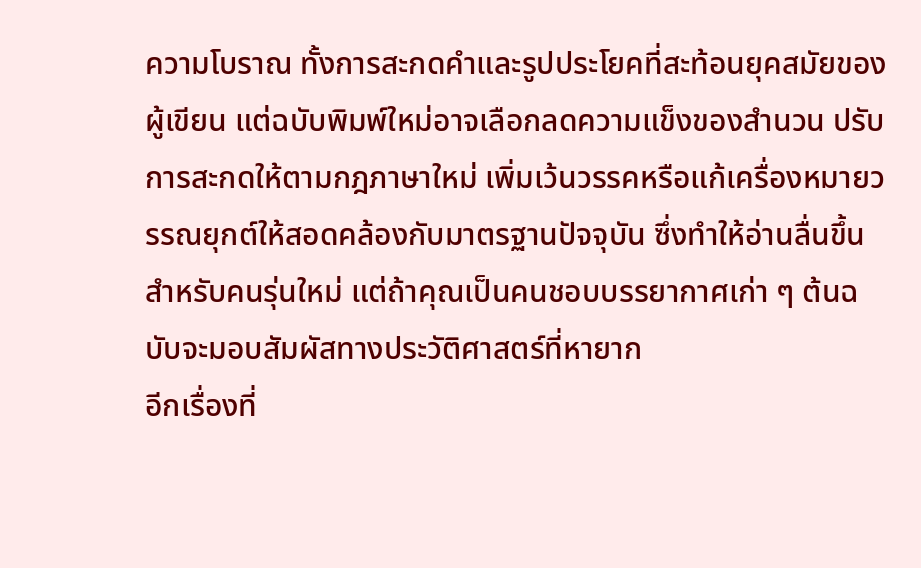ความโบราณ ทั้งการสะกดคำและรูปประโยคที่สะท้อนยุคสมัยของผู้เขียน แต่ฉบับพิมพ์ใหม่อาจเลือกลดความแข็งของสำนวน ปรับการสะกดให้ตามกฎภาษาใหม่ เพิ่มเว้นวรรคหรือแก้เครื่องหมายวรรณยุกต์ให้สอดคล้องกับมาตรฐานปัจจุบัน ซึ่งทำให้อ่านลื่นขึ้นสำหรับคนรุ่นใหม่ แต่ถ้าคุณเป็นคนชอบบรรยากาศเก่า ๆ ต้นฉบับจะมอบสัมผัสทางประวัติศาสตร์ที่หายาก
อีกเรื่องที่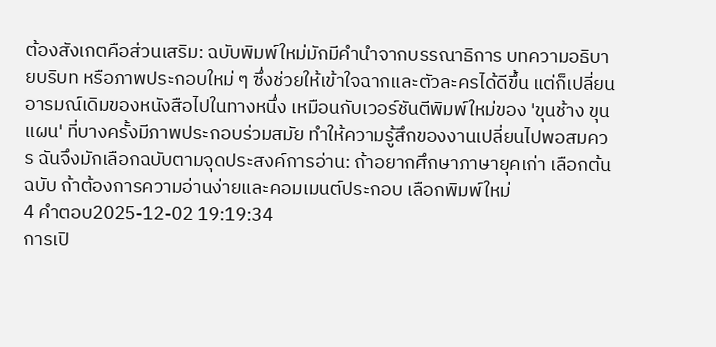ต้องสังเกตคือส่วนเสริม: ฉบับพิมพ์ใหม่มักมีคำนำจากบรรณาธิการ บทความอธิบายบริบท หรือภาพประกอบใหม่ ๆ ซึ่งช่วยให้เข้าใจฉากและตัวละครได้ดีขึ้น แต่ก็เปลี่ยนอารมณ์เดิมของหนังสือไปในทางหนึ่ง เหมือนกับเวอร์ชันตีพิมพ์ใหม่ของ 'ขุนช้าง ขุนแผน' ที่บางครั้งมีภาพประกอบร่วมสมัย ทำให้ความรู้สึกของงานเปลี่ยนไปพอสมควร ฉันจึงมักเลือกฉบับตามจุดประสงค์การอ่าน: ถ้าอยากศึกษาภาษายุคเก่า เลือกต้นฉบับ ถ้าต้องการความอ่านง่ายและคอมเมนต์ประกอบ เลือกพิมพ์ใหม่
4 คำตอบ2025-12-02 19:19:34
การเปิ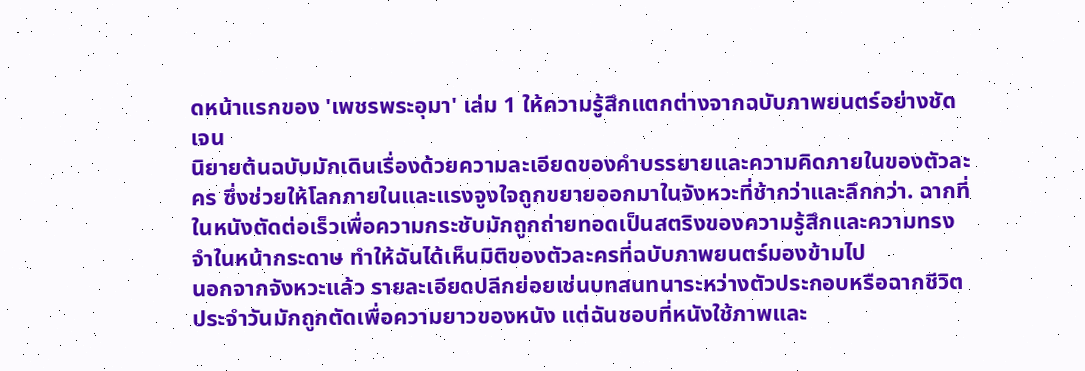ดหน้าแรกของ 'เพชรพระอุมา' เล่ม 1 ให้ความรู้สึกแตกต่างจากฉบับภาพยนตร์อย่างชัดเจน
นิยายต้นฉบับมักเดินเรื่องด้วยความละเอียดของคำบรรยายและความคิดภายในของตัวละคร ซึ่งช่วยให้โลกภายในและแรงจูงใจถูกขยายออกมาในจังหวะที่ช้ากว่าและลึกกว่า. ฉากที่ในหนังตัดต่อเร็วเพื่อความกระชับมักถูกถ่ายทอดเป็นสตริงของความรู้สึกและความทรงจำในหน้ากระดาษ ทำให้ฉันได้เห็นมิติของตัวละครที่ฉบับภาพยนตร์มองข้ามไป
นอกจากจังหวะแล้ว รายละเอียดปลีกย่อยเช่นบทสนทนาระหว่างตัวประกอบหรือฉากชีวิตประจำวันมักถูกตัดเพื่อความยาวของหนัง แต่ฉันชอบที่หนังใช้ภาพและ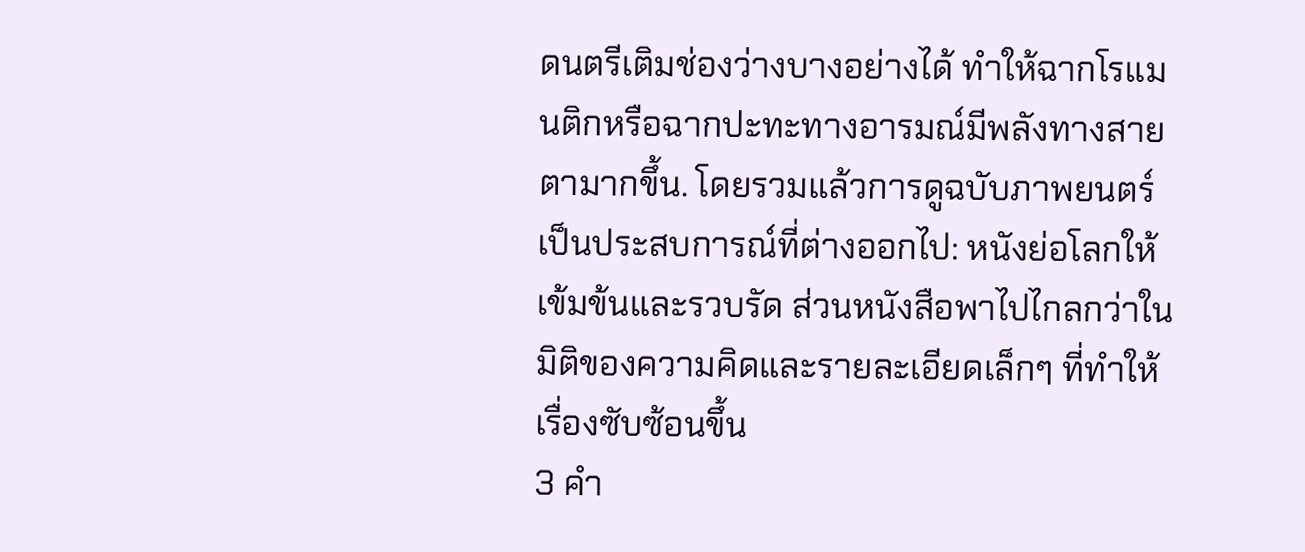ดนตรีเติมช่องว่างบางอย่างได้ ทำให้ฉากโรแมนติกหรือฉากปะทะทางอารมณ์มีพลังทางสายตามากขึ้น. โดยรวมแล้วการดูฉบับภาพยนตร์เป็นประสบการณ์ที่ต่างออกไป: หนังย่อโลกให้เข้มข้นและรวบรัด ส่วนหนังสือพาไปไกลกว่าในมิติของความคิดและรายละเอียดเล็กๆ ที่ทำให้เรื่องซับซ้อนขึ้น
3 คำ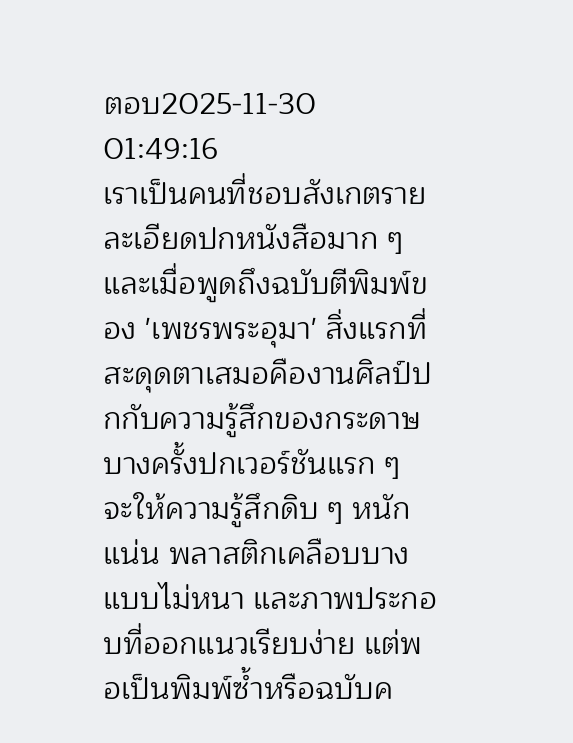ตอบ2025-11-30 01:49:16
เราเป็นคนที่ชอบสังเกตรายละเอียดปกหนังสือมาก ๆ และเมื่อพูดถึงฉบับตีพิมพ์ของ 'เพชรพระอุมา' สิ่งแรกที่สะดุดตาเสมอคืองานศิลป์ปกกับความรู้สึกของกระดาษ
บางครั้งปกเวอร์ชันแรก ๆ จะให้ความรู้สึกดิบ ๆ หนักแน่น พลาสติกเคลือบบางแบบไม่หนา และภาพประกอบที่ออกแนวเรียบง่าย แต่พอเป็นพิมพ์ซ้ำหรือฉบับค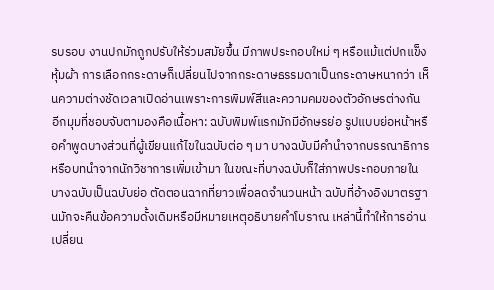รบรอบ งานปกมักถูกปรับให้ร่วมสมัยขึ้น มีภาพประกอบใหม่ ๆ หรือแม้แต่ปกแข็งหุ้มผ้า การเลือกกระดาษก็เปลี่ยนไปจากกระดาษธรรมดาเป็นกระดาษหนากว่า เห็นความต่างชัดเวลาเปิดอ่านเพราะการพิมพ์สีและความคมของตัวอักษรต่างกัน
อีกมุมที่ชอบจับตามองคือเนื้อหา: ฉบับพิมพ์แรกมักมีอักษรย่อ รูปแบบย่อหน้าหรือคำพูดบางส่วนที่ผู้เขียนแก้ไขในฉบับต่อ ๆ มา บางฉบับมีคำนำจากบรรณาธิการหรือบทนำจากนักวิชาการเพิ่มเข้ามา ในขณะที่บางฉบับก็ใส่ภาพประกอบภายใน บางฉบับเป็นฉบับย่อ ตัดตอนฉากที่ยาวเพื่อลดจำนวนหน้า ฉบับที่อ้างอิงมาตรฐานมักจะคืนข้อความดั้งเดิมหรือมีหมายเหตุอธิบายคำโบราณ เหล่านี้ทำให้การอ่านเปลี่ยน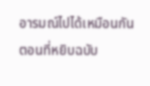อารมณ์ไปได้เหมือนกัน ตอนที่หยิบฉบับ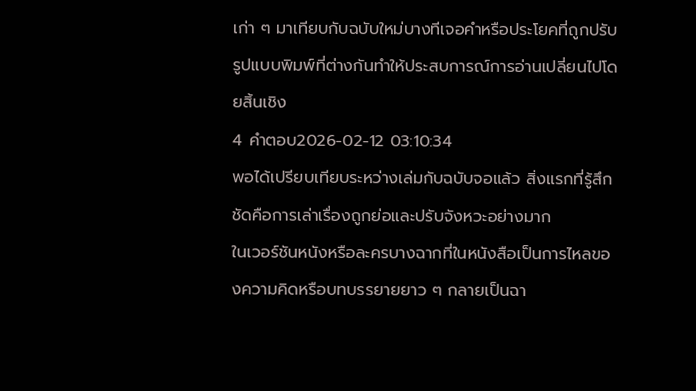เก่า ๆ มาเทียบกับฉบับใหม่บางทีเจอคำหรือประโยคที่ถูกปรับ รูปแบบพิมพ์ที่ต่างกันทำให้ประสบการณ์การอ่านเปลี่ยนไปโดยสิ้นเชิง
4 คำตอบ2026-02-12 03:10:34
พอได้เปรียบเทียบระหว่างเล่มกับฉบับจอแล้ว สิ่งแรกที่รู้สึกชัดคือการเล่าเรื่องถูกย่อและปรับจังหวะอย่างมาก
ในเวอร์ชันหนังหรือละครบางฉากที่ในหนังสือเป็นการไหลของความคิดหรือบทบรรยายยาว ๆ กลายเป็นฉา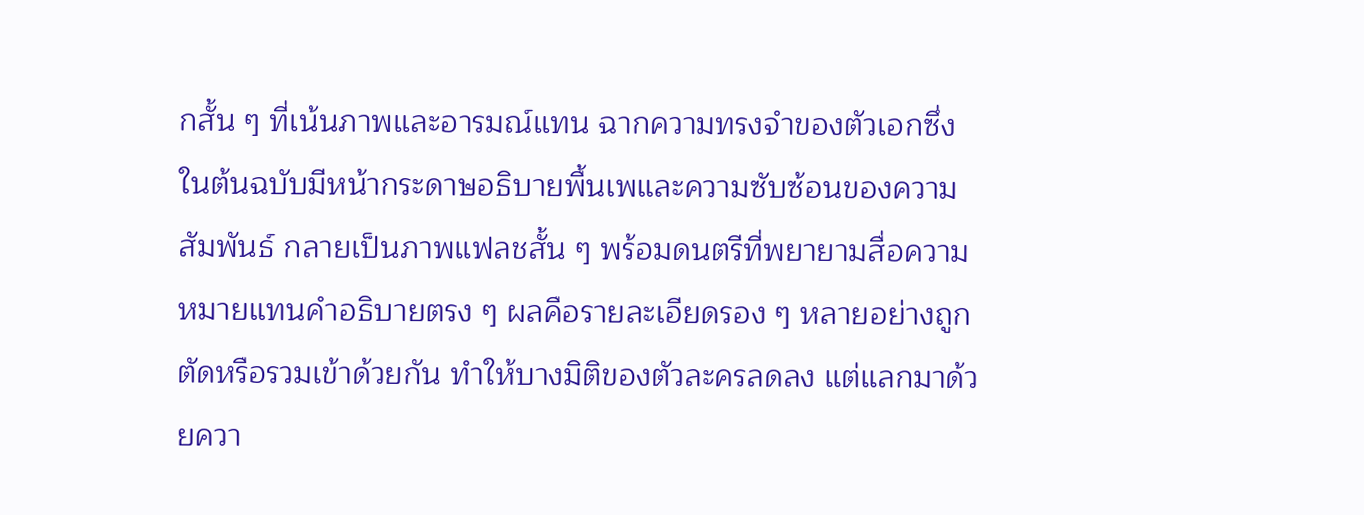กสั้น ๆ ที่เน้นภาพและอารมณ์แทน ฉากความทรงจำของตัวเอกซึ่งในต้นฉบับมีหน้ากระดาษอธิบายพื้นเพและความซับซ้อนของความสัมพันธ์ กลายเป็นภาพแฟลชสั้น ๆ พร้อมดนตรีที่พยายามสื่อความหมายแทนคำอธิบายตรง ๆ ผลคือรายละเอียดรอง ๆ หลายอย่างถูกตัดหรือรวมเข้าด้วยกัน ทำให้บางมิติของตัวละครลดลง แต่แลกมาด้วยควา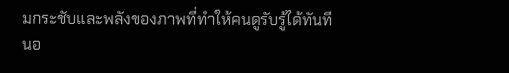มกระชับและพลังของภาพที่ทำให้คนดูรับรู้ได้ทันที
นอ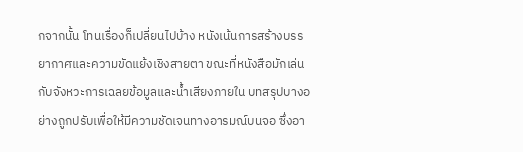กจากนั้น โทนเรื่องก็เปลี่ยนไปบ้าง หนังเน้นการสร้างบรรยากาศและความขัดแย้งเชิงสายตา ขณะที่หนังสือมักเล่นกับจังหวะการเฉลยข้อมูลและน้ำเสียงภายใน บทสรุปบางอย่างถูกปรับเพื่อให้มีความชัดเจนทางอารมณ์บนจอ ซึ่งอา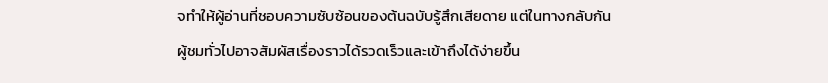จทำให้ผู้อ่านที่ชอบความซับซ้อนของต้นฉบับรู้สึกเสียดาย แต่ในทางกลับกันผู้ชมทั่วไปอาจสัมผัสเรื่องราวได้รวดเร็วและเข้าถึงได้ง่ายขึ้น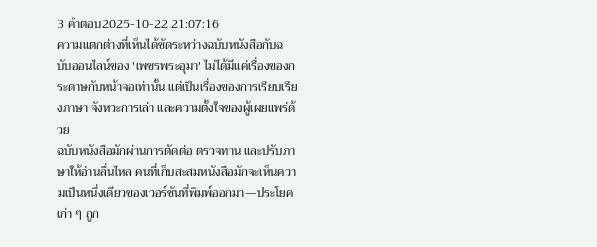3 คำตอบ2025-10-22 21:07:16
ความแตกต่างที่เห็นได้ชัดระหว่างฉบับหนังสือกับฉบับออนไลน์ของ 'เพชรพระอุมา' ไม่ได้มีแค่เรื่องของกระดาษกับหน้าจอเท่านั้น แต่เป็นเรื่องของการเรียบเรียงภาษา จังหวะการเล่า และความตั้งใจของผู้เผยแพร่ด้วย
ฉบับหนังสือมักผ่านการตัดต่อ ตรวจทาน และปรับภาษาให้อ่านลื่นไหล คนที่เก็บสะสมหนังสือมักจะเห็นความเป็นหนึ่งเดียวของเวอร์ชันที่พิมพ์ออกมา—ประโยคเก่า ๆ ถูก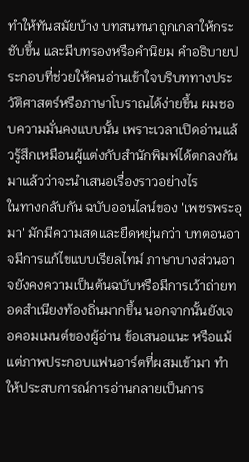ทำให้ทันสมัยบ้าง บทสนทนาถูกเกลาให้กระชับขึ้น และมีบทรองหรือคำนิยม คำอธิบายประกอบที่ช่วยให้คนอ่านเข้าใจบริบททางประวัติศาสตร์หรือภาษาโบราณได้ง่ายขึ้น ผมชอบความมั่นคงแบบนั้น เพราะเวลาเปิดอ่านแล้วรู้สึกเหมือนผู้แต่งกับสำนักพิมพ์ได้ตกลงกันมาแล้วว่าจะนำเสนอเรื่องราวอย่างไร
ในทางกลับกัน ฉบับออนไลน์ของ 'เพชรพระอุมา' มักมีความสดและยืดหยุ่นกว่า บทตอนอาจมีการแก้ไขแบบเรียลไทม์ ภาษาบางส่วนอาจยังคงความเป็นต้นฉบับหรือมีการเว้าถ่ายทอดสำเนียงท้องถิ่นมากขึ้น นอกจากนั้นยังเจอคอมเมนต์ของผู้อ่าน ข้อเสนอแนะ หรือแม้แต่ภาพประกอบแฟนอาร์ตที่ผสมเข้ามา ทำให้ประสบการณ์การอ่านกลายเป็นการ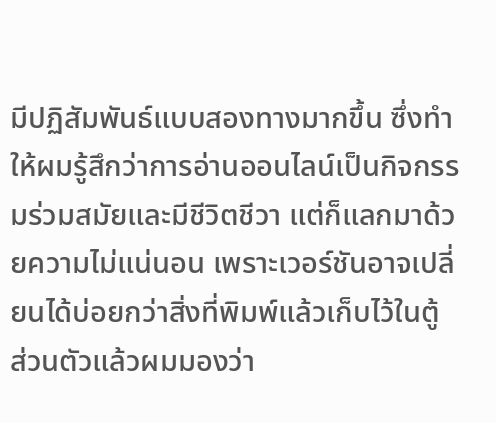มีปฏิสัมพันธ์แบบสองทางมากขึ้น ซึ่งทำให้ผมรู้สึกว่าการอ่านออนไลน์เป็นกิจกรรมร่วมสมัยและมีชีวิตชีวา แต่ก็แลกมาด้วยความไม่แน่นอน เพราะเวอร์ชันอาจเปลี่ยนได้บ่อยกว่าสิ่งที่พิมพ์แล้วเก็บไว้ในตู้
ส่วนตัวแล้วผมมองว่า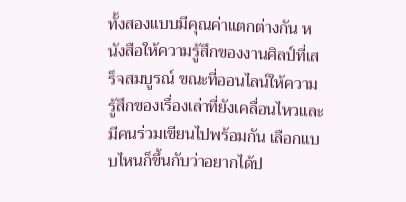ทั้งสองแบบมีคุณค่าแตกต่างกัน หนังสือให้ความรู้สึกของงานศิลป์ที่เสร็จสมบูรณ์ ขณะที่ออนไลน์ให้ความรู้สึกของเรื่องเล่าที่ยังเคลื่อนไหวและมีคนร่วมเขียนไปพร้อมกัน เลือกแบบไหนก็ขึ้นกับว่าอยากได้ป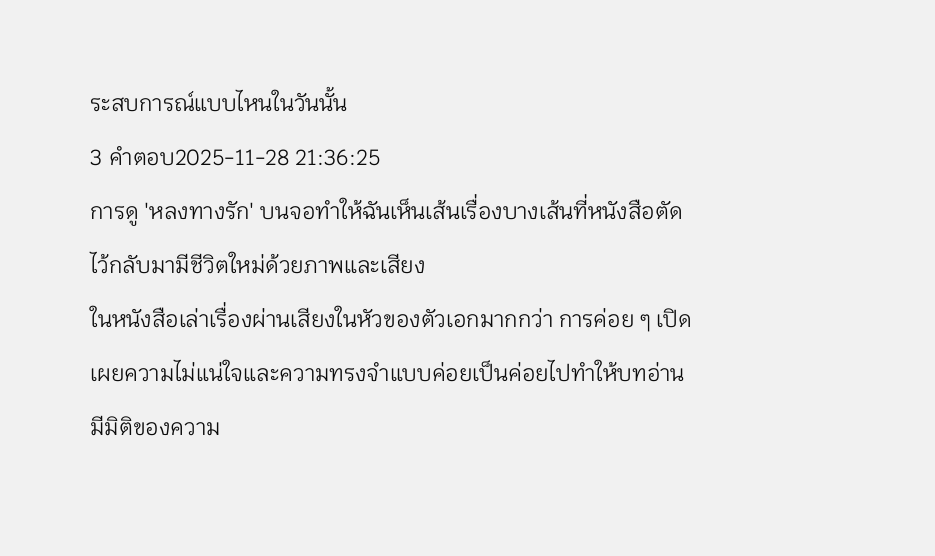ระสบการณ์แบบไหนในวันนั้น
3 คำตอบ2025-11-28 21:36:25
การดู 'หลงทางรัก' บนจอทำให้ฉันเห็นเส้นเรื่องบางเส้นที่หนังสือตัดไว้กลับมามีชีวิตใหม่ด้วยภาพและเสียง
ในหนังสือเล่าเรื่องผ่านเสียงในหัวของตัวเอกมากกว่า การค่อย ๆ เปิดเผยความไม่แน่ใจและความทรงจำแบบค่อยเป็นค่อยไปทำให้บทอ่านมีมิติของความ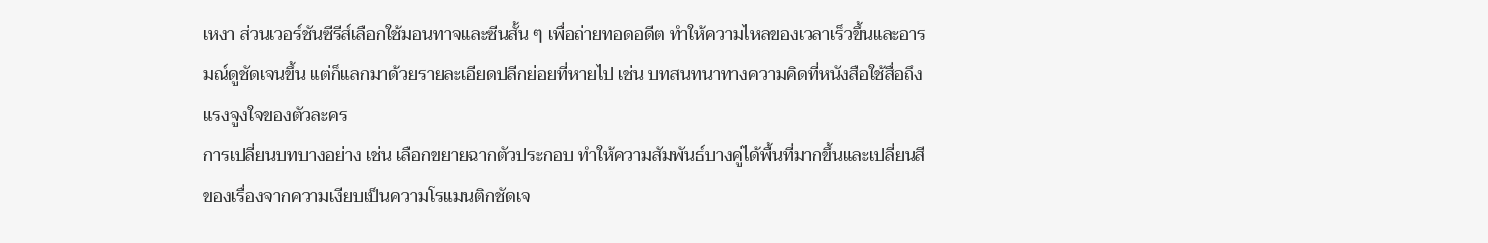เหงา ส่วนเวอร์ชันซีรีส์เลือกใช้มอนทาจและซีนสั้น ๆ เพื่อถ่ายทอดอดีต ทำให้ความไหลของเวลาเร็วขึ้นและอารมณ์ดูชัดเจนขึ้น แต่ก็แลกมาด้วยรายละเอียดปลีกย่อยที่หายไป เช่น บทสนทนาทางความคิดที่หนังสือใช้สื่อถึงแรงจูงใจของตัวละคร
การเปลี่ยนบทบางอย่าง เช่น เลือกขยายฉากตัวประกอบ ทำให้ความสัมพันธ์บางคู่ได้พื้นที่มากขึ้นและเปลี่ยนสีของเรื่องจากความเงียบเป็นความโรแมนติกชัดเจ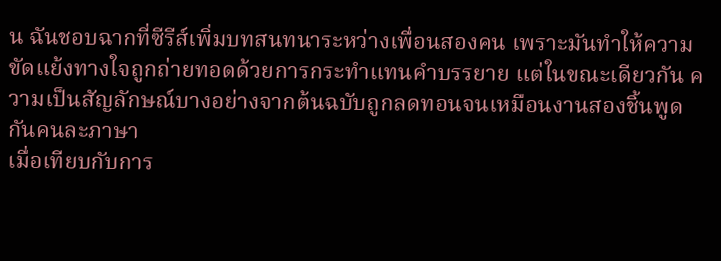น ฉันชอบฉากที่ซีรีส์เพิ่มบทสนทนาระหว่างเพื่อนสองคน เพราะมันทำให้ความขัดแย้งทางใจถูกถ่ายทอดด้วยการกระทำแทนคำบรรยาย แต่ในขณะเดียวกัน ความเป็นสัญลักษณ์บางอย่างจากต้นฉบับถูกลดทอนจนเหมือนงานสองชิ้นพูดกันคนละภาษา
เมื่อเทียบกับการ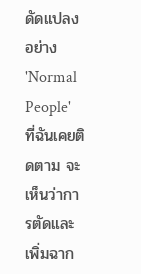ดัดแปลงอย่าง 'Normal People' ที่ฉันเคยติดตาม จะเห็นว่าการตัดและเพิ่มฉาก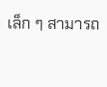เล็ก ๆ สามารถ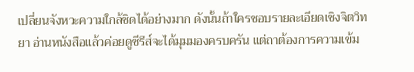เปลี่ยนจังหวะความใกล้ชิดได้อย่างมาก ดังนั้นถ้าใครชอบรายละเอียดเชิงจิตวิทยา อ่านหนังสือแล้วค่อยดูซีรีส์จะได้มุมมองครบครัน แต่ถาต้องการความเข้ม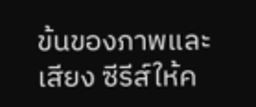ข้นของภาพและเสียง ซีรีส์ให้ค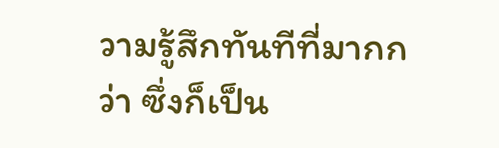วามรู้สึกทันทีที่มากกว่า ซึ่งก็เป็น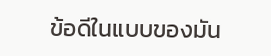ข้อดีในแบบของมัน